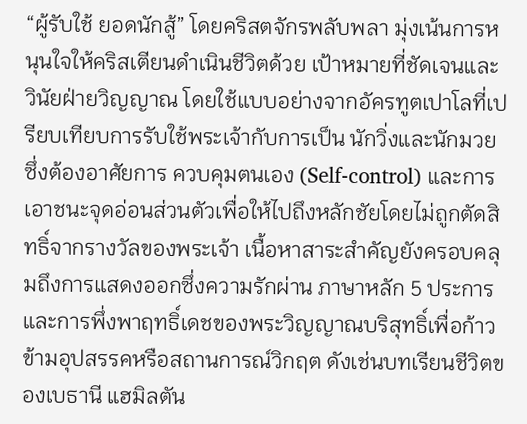“ผู้รับใช้ ยอดนักสู้” โดยคริสตจักรพลับพลา มุ่งเน้นการหนุนใจให้คริสเตียนดำเนินชีวิตด้วย เป้าหมายที่ชัดเจนและวินัยฝ่ายวิญญาณ โดยใช้แบบอย่างจากอัครทูตเปาโลที่เปรียบเทียบการรับใช้พระเจ้ากับการเป็น นักวิ่งและนักมวย ซึ่งต้องอาศัยการ ควบคุมตนเอง (Self-control) และการเอาชนะจุดอ่อนส่วนตัวเพื่อให้ไปถึงหลักชัยโดยไม่ถูกตัดสิทธิ์จากรางวัลของพระเจ้า เนื้อหาสาระสำคัญยังครอบคลุมถึงการแสดงออกซึ่งความรักผ่าน ภาษาหลัก 5 ประการ และการพึ่งพาฤทธิ์เดชของพระวิญญาณบริสุทธิ์เพื่อก้าวข้ามอุปสรรคหรือสถานการณ์วิกฤต ดังเช่นบทเรียนชีวิตของเบธานี แฮมิลตัน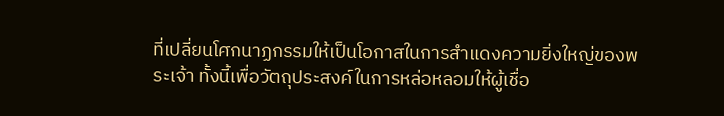ที่เปลี่ยนโศกนาฏกรรมให้เป็นโอกาสในการสำแดงความยิ่งใหญ่ของพระเจ้า ทั้งนี้เพื่อวัตถุประสงค์ในการหล่อหลอมให้ผู้เชื่อ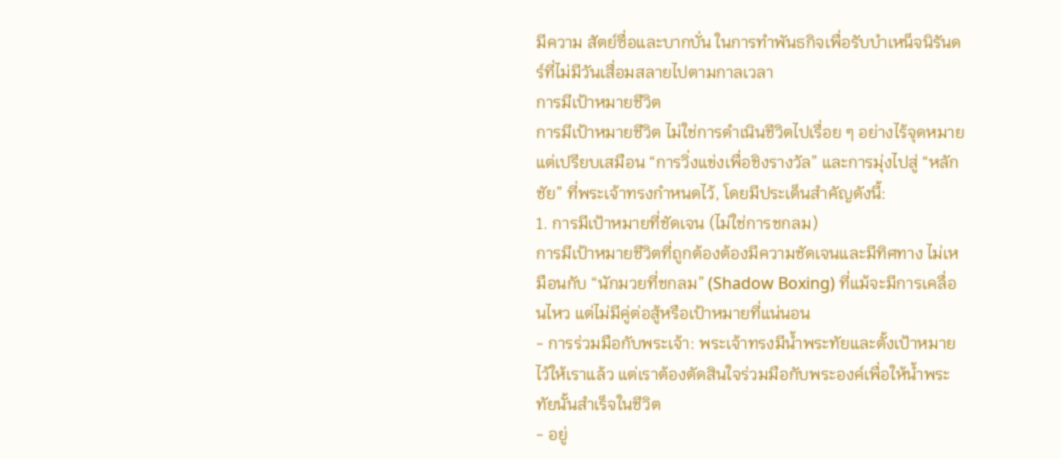มีความ สัตย์ซื่อและบากบั่น ในการทำพันธกิจเพื่อรับบำเหน็จนิรันดร์ที่ไม่มีวันเสื่อมสลายไปตามกาลเวลา
การมีเป้าหมายชีวิต
การมีเป้าหมายชีวิต ไม่ใช่การดำเนินชีวิตไปเรื่อย ๆ อย่างไร้จุดหมาย แต่เปรียบเสมือน “การวิ่งแข่งเพื่อชิงรางวัล” และการมุ่งไปสู่ “หลักชัย” ที่พระเจ้าทรงกำหนดไว้, โดยมีประเด็นสำคัญดังนี้:
1. การมีเป้าหมายที่ชัดเจน (ไม่ใช่การชกลม)
การมีเป้าหมายชีวิตที่ถูกต้องต้องมีความชัดเจนและมีทิศทาง ไม่เหมือนกับ “นักมวยที่ชกลม” (Shadow Boxing) ที่แม้จะมีการเคลื่อนไหว แต่ไม่มีคู่ต่อสู้หรือเป้าหมายที่แน่นอน
- การร่วมมือกับพระเจ้า: พระเจ้าทรงมีน้ำพระทัยและตั้งเป้าหมายไว้ให้เราแล้ว แต่เราต้องตัดสินใจร่วมมือกับพระองค์เพื่อให้น้ำพระทัยนั้นสำเร็จในชีวิต
- อยู่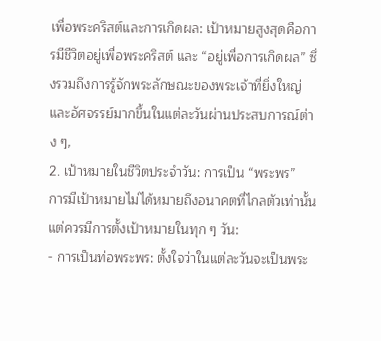เพื่อพระคริสต์และการเกิดผล: เป้าหมายสูงสุดคือการมีชีวิตอยู่เพื่อพระคริสต์ และ “อยู่เพื่อการเกิดผล” ซึ่งรวมถึงการรู้จักพระลักษณะของพระเจ้าที่ยิ่งใหญ่และอัศจรรย์มากขึ้นในแต่ละวันผ่านประสบการณ์ต่าง ๆ,
2. เป้าหมายในชีวิตประจำวัน: การเป็น “พระพร”
การมีเป้าหมายไม่ได้หมายถึงอนาคตที่ไกลตัวเท่านั้น แต่ควรมีการตั้งเป้าหมายในทุก ๆ วัน:
- การเป็นท่อพระพร: ตั้งใจว่าในแต่ละวันจะเป็นพระ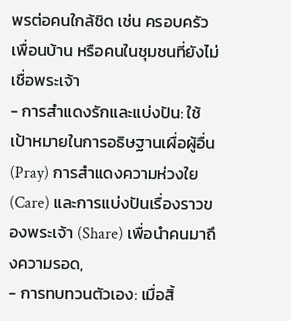พรต่อคนใกล้ชิด เช่น ครอบครัว เพื่อนบ้าน หรือคนในชุมชนที่ยังไม่เชื่อพระเจ้า
- การสำแดงรักและแบ่งปัน: ใช้เป้าหมายในการอธิษฐานเผื่อผู้อื่น (Pray) การสำแดงความห่วงใย (Care) และการแบ่งปันเรื่องราวของพระเจ้า (Share) เพื่อนำคนมาถึงความรอด,
- การทบทวนตัวเอง: เมื่อสิ้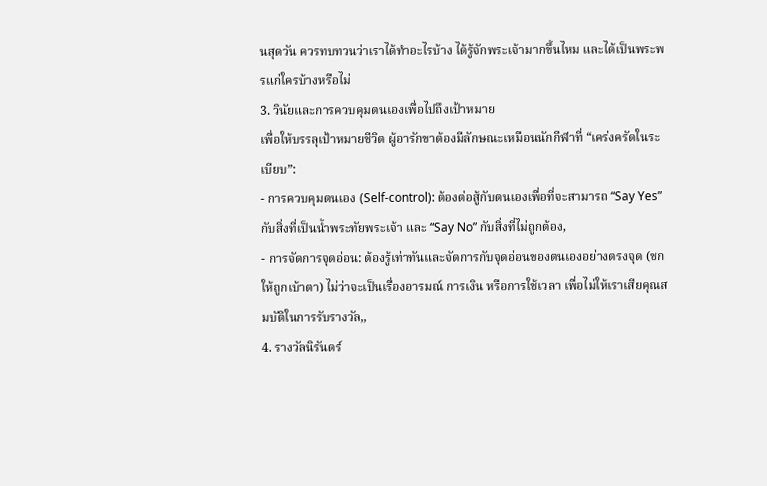นสุดวัน ควรทบทวนว่าเราได้ทำอะไรบ้าง ได้รู้จักพระเจ้ามากขึ้นไหม และได้เป็นพระพรแก่ใครบ้างหรือไม่
3. วินัยและการควบคุมตนเองเพื่อไปถึงเป้าหมาย
เพื่อให้บรรลุเป้าหมายชีวิต ผู้อารักขาต้องมีลักษณะเหมือนนักกีฬาที่ “เคร่งครัดในระเบียบ”:
- การควบคุมตนเอง (Self-control): ต้องต่อสู้กับตนเองเพื่อที่จะสามารถ “Say Yes” กับสิ่งที่เป็นน้ำพระทัยพระเจ้า และ “Say No” กับสิ่งที่ไม่ถูกต้อง,
- การจัดการจุดอ่อน: ต้องรู้เท่าทันและจัดการกับจุดอ่อนของตนเองอย่างตรงจุด (ชกให้ถูกเบ้าตา) ไม่ว่าจะเป็นเรื่องอารมณ์ การเงิน หรือการใช้เวลา เพื่อไม่ให้เราเสียคุณสมบัติในการรับรางวัล,,
4. รางวัลนิรันดร์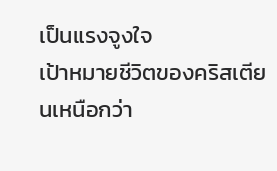เป็นแรงจูงใจ
เป้าหมายชีวิตของคริสเตียนเหนือกว่า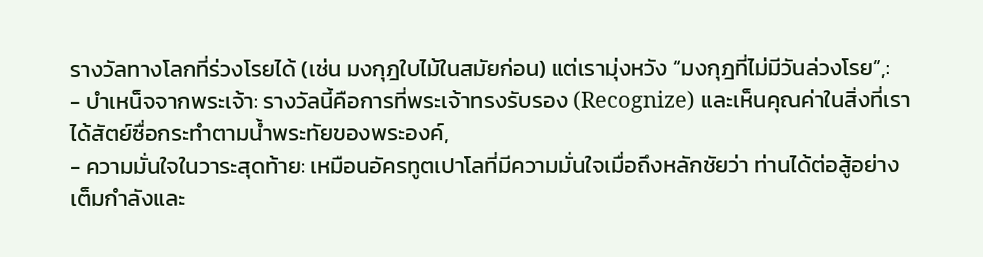รางวัลทางโลกที่ร่วงโรยได้ (เช่น มงกุฎใบไม้ในสมัยก่อน) แต่เรามุ่งหวัง “มงกุฎที่ไม่มีวันล่วงโรย”,:
- บำเหน็จจากพระเจ้า: รางวัลนี้คือการที่พระเจ้าทรงรับรอง (Recognize) และเห็นคุณค่าในสิ่งที่เราได้สัตย์ซื่อกระทำตามน้ำพระทัยของพระองค์,
- ความมั่นใจในวาระสุดท้าย: เหมือนอัครทูตเปาโลที่มีความมั่นใจเมื่อถึงหลักชัยว่า ท่านได้ต่อสู้อย่างเต็มกำลังและ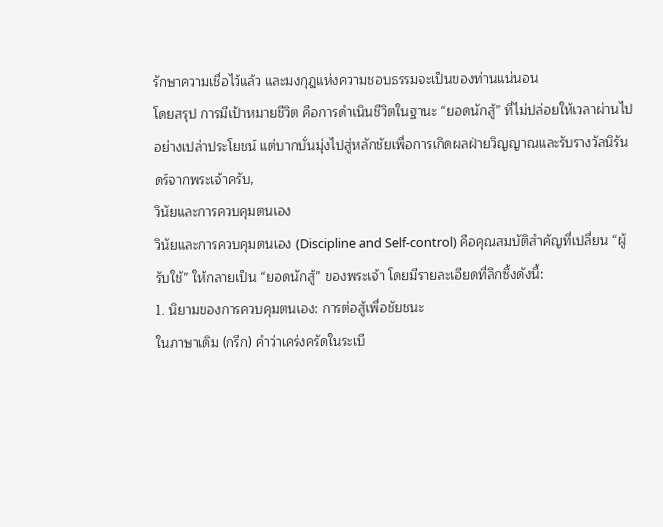รักษาความเชื่อไว้แล้ว และมงกุฎแห่งความชอบธรรมจะเป็นของท่านแน่นอน
โดยสรุป การมีเป้าหมายชีวิต คือการดำเนินชีวิตในฐานะ “ยอดนักสู้” ที่ไม่ปล่อยให้เวลาผ่านไปอย่างเปล่าประโยชน์ แต่บากบั่นมุ่งไปสู่หลักชัยเพื่อการเกิดผลฝ่ายวิญญาณและรับรางวัลนิรันดร์จากพระเจ้าครับ,
วินัยและการควบคุมตนเอง
วินัยและการควบคุมตนเอง (Discipline and Self-control) คือคุณสมบัติสำคัญที่เปลี่ยน “ผู้รับใช้” ให้กลายเป็น “ยอดนักสู้” ของพระเจ้า โดยมีรายละเอียดที่ลึกซึ้งดังนี้:
1. นิยามของการควบคุมตนเอง: การต่อสู้เพื่อชัยชนะ
ในภาษาเดิม (กรีก) คำว่าเคร่งครัดในระเบี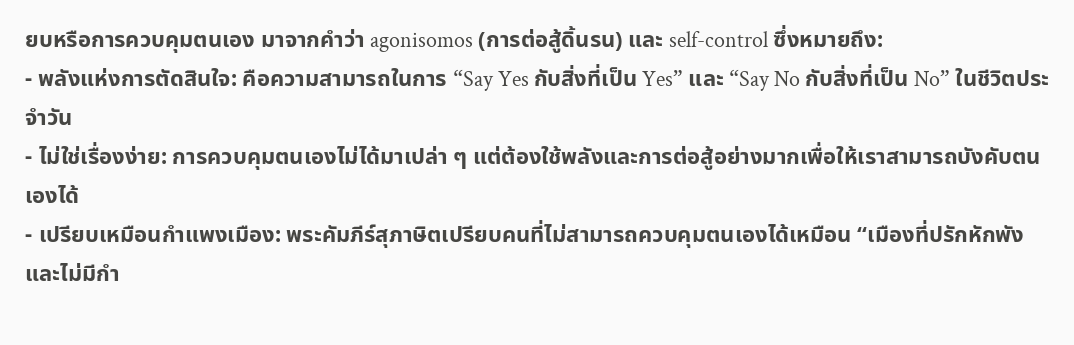ยบหรือการควบคุมตนเอง มาจากคำว่า agonisomos (การต่อสู้ดิ้นรน) และ self-control ซึ่งหมายถึง:
- พลังแห่งการตัดสินใจ: คือความสามารถในการ “Say Yes กับสิ่งที่เป็น Yes” และ “Say No กับสิ่งที่เป็น No” ในชีวิตประจำวัน
- ไม่ใช่เรื่องง่าย: การควบคุมตนเองไม่ได้มาเปล่า ๆ แต่ต้องใช้พลังและการต่อสู้อย่างมากเพื่อให้เราสามารถบังคับตนเองได้
- เปรียบเหมือนกำแพงเมือง: พระคัมภีร์สุภาษิตเปรียบคนที่ไม่สามารถควบคุมตนเองได้เหมือน “เมืองที่ปรักหักพังและไม่มีกำ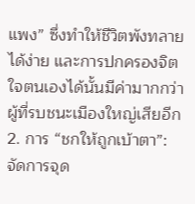แพง” ซึ่งทำให้ชีวิตพังทลายได้ง่าย และการปกครองจิตใจตนเองได้นั้นมีค่ามากกว่าผู้ที่รบชนะเมืองใหญ่เสียอีก
2. การ “ชกให้ถูกเบ้าตา”: จัดการจุด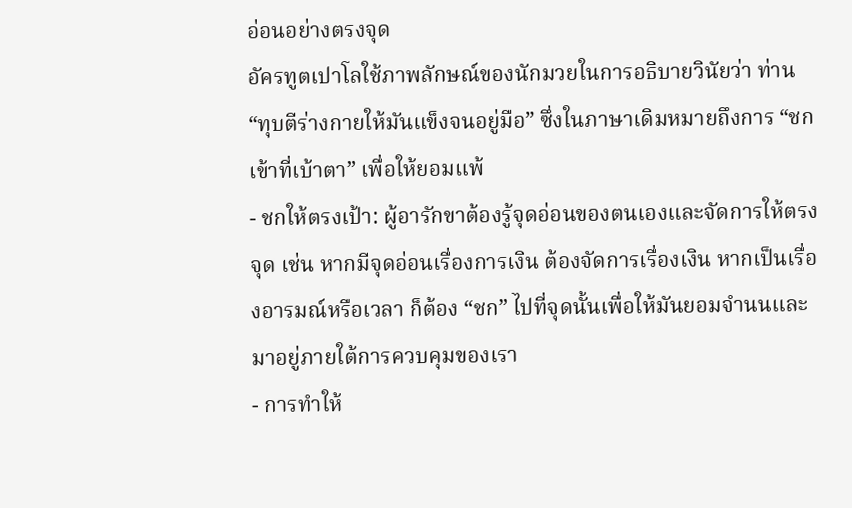อ่อนอย่างตรงจุด
อัครทูตเปาโลใช้ภาพลักษณ์ของนักมวยในการอธิบายวินัยว่า ท่าน “ทุบตีร่างกายให้มันแข็งจนอยู่มือ” ซึ่งในภาษาเดิมหมายถึงการ “ชกเข้าที่เบ้าตา” เพื่อให้ยอมแพ้
- ชกให้ตรงเป้า: ผู้อารักขาต้องรู้จุดอ่อนของตนเองและจัดการให้ตรงจุด เช่น หากมีจุดอ่อนเรื่องการเงิน ต้องจัดการเรื่องเงิน หากเป็นเรื่องอารมณ์หรือเวลา ก็ต้อง “ชก” ไปที่จุดนั้นเพื่อให้มันยอมจำนนและมาอยู่ภายใต้การควบคุมของเรา
- การทำให้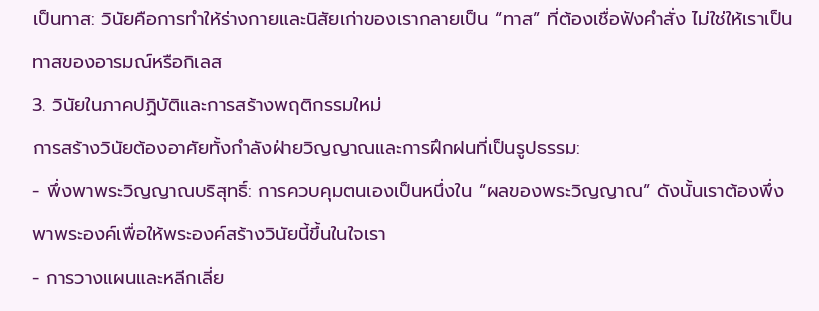เป็นทาส: วินัยคือการทำให้ร่างกายและนิสัยเก่าของเรากลายเป็น “ทาส” ที่ต้องเชื่อฟังคำสั่ง ไม่ใช่ให้เราเป็นทาสของอารมณ์หรือกิเลส
3. วินัยในภาคปฏิบัติและการสร้างพฤติกรรมใหม่
การสร้างวินัยต้องอาศัยทั้งกำลังฝ่ายวิญญาณและการฝึกฝนที่เป็นรูปธรรม:
- พึ่งพาพระวิญญาณบริสุทธิ์: การควบคุมตนเองเป็นหนึ่งใน “ผลของพระวิญญาณ” ดังนั้นเราต้องพึ่งพาพระองค์เพื่อให้พระองค์สร้างวินัยนี้ขึ้นในใจเรา
- การวางแผนและหลีกเลี่ย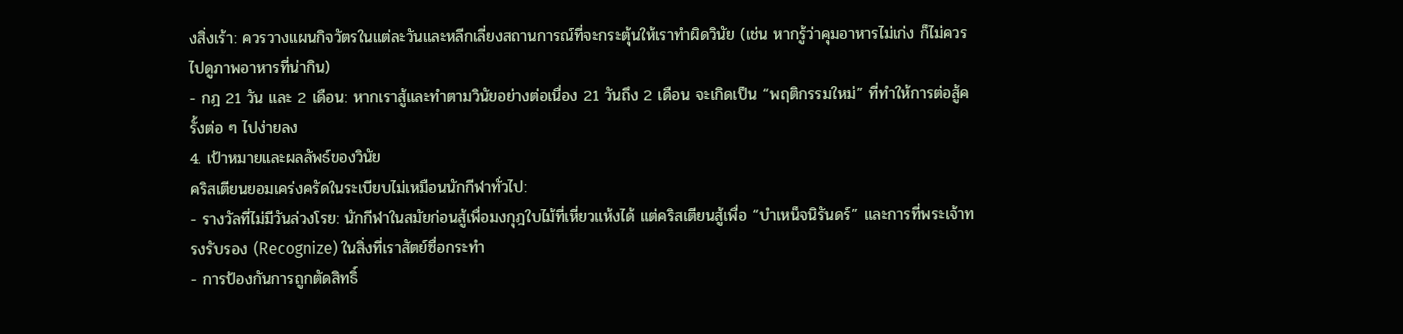งสิ่งเร้า: ควรวางแผนกิจวัตรในแต่ละวันและหลีกเลี่ยงสถานการณ์ที่จะกระตุ้นให้เราทำผิดวินัย (เช่น หากรู้ว่าคุมอาหารไม่เก่ง ก็ไม่ควรไปดูภาพอาหารที่น่ากิน)
- กฎ 21 วัน และ 2 เดือน: หากเราสู้และทำตามวินัยอย่างต่อเนื่อง 21 วันถึง 2 เดือน จะเกิดเป็น “พฤติกรรมใหม่” ที่ทำให้การต่อสู้ครั้งต่อ ๆ ไปง่ายลง
4. เป้าหมายและผลลัพธ์ของวินัย
คริสเตียนยอมเคร่งครัดในระเบียบไม่เหมือนนักกีฬาทั่วไป:
- รางวัลที่ไม่มีวันล่วงโรย: นักกีฬาในสมัยก่อนสู้เพื่อมงกุฎใบไม้ที่เหี่ยวแห้งได้ แต่คริสเตียนสู้เพื่อ “บำเหน็จนิรันดร์” และการที่พระเจ้าทรงรับรอง (Recognize) ในสิ่งที่เราสัตย์ซื่อกระทำ
- การป้องกันการถูกตัดสิทธิ์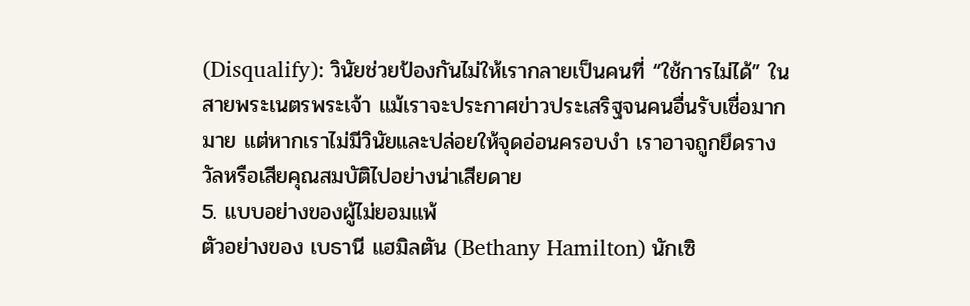(Disqualify): วินัยช่วยป้องกันไม่ให้เรากลายเป็นคนที่ “ใช้การไม่ได้” ในสายพระเนตรพระเจ้า แม้เราจะประกาศข่าวประเสริฐจนคนอื่นรับเชื่อมากมาย แต่หากเราไม่มีวินัยและปล่อยให้จุดอ่อนครอบงำ เราอาจถูกยึดรางวัลหรือเสียคุณสมบัติไปอย่างน่าเสียดาย
5. แบบอย่างของผู้ไม่ยอมแพ้
ตัวอย่างของ เบธานี แฮมิลตัน (Bethany Hamilton) นักเซิ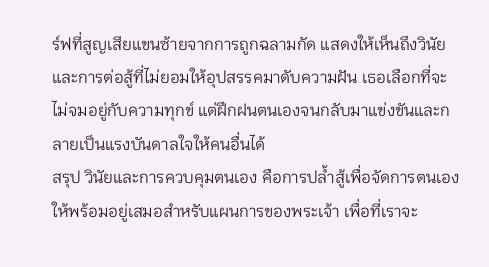ร์ฟที่สูญเสียแขนซ้ายจากการถูกฉลามกัด แสดงให้เห็นถึงวินัยและการต่อสู้ที่ไม่ยอมให้อุปสรรคมาดับความฝัน เธอเลือกที่จะไม่จมอยู่กับความทุกข์ แต่ฝึกฝนตนเองจนกลับมาแข่งขันและกลายเป็นแรงบันดาลใจให้คนอื่นได้
สรุป วินัยและการควบคุมตนเอง คือการปล้ำสู้เพื่อจัดการตนเองให้พร้อมอยู่เสมอสำหรับแผนการของพระเจ้า เพื่อที่เราจะ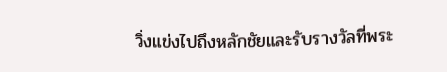วิ่งแข่งไปถึงหลักชัยและรับรางวัลที่พระ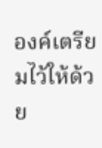องค์เตรียมไว้ให้ด้วย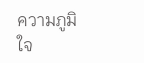ความภูมิใจ